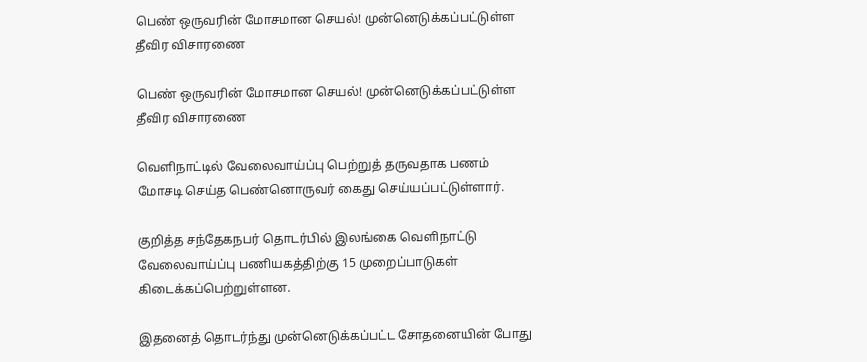பெண் ஒருவரின் மோசமான செயல்! முன்னெடுக்கப்பட்டுள்ள தீவிர விசாரணை

பெண் ஒருவரின் மோசமான செயல்! முன்னெடுக்கப்பட்டுள்ள தீவிர விசாரணை

வெளிநாட்டில் வேலைவாய்ப்பு பெற்றுத் தருவதாக பணம் மோசடி செய்த பெண்னொருவர் கைது செய்யப்பட்டுள்ளார்.

குறித்த சந்தேகநபர் தொடர்பில் இலங்கை வெளிநாட்டு வேலைவாய்ப்பு பணியகத்திற்கு 15 முறைப்பாடுகள் கிடைக்கப்பெற்றுள்ளன.

இதனைத் தொடர்ந்து முன்னெடுக்கப்பட்ட சோதனையின் போது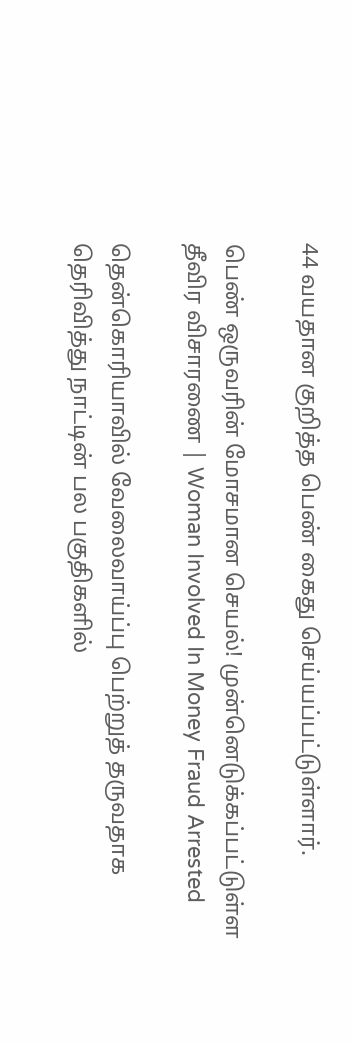44 வயதான குறித்த பெண் கைது செய்யப்பட்டுள்ளார்.

பெண் ஒருவரின் மோசமான செயல்! முன்னெடுக்கப்பட்டுள்ள தீவிர விசாரணை | Woman Involved In Money Fraud Arrested

தென்கொரியாவில் வேலைவாய்ப்பு பெற்றுத் தருவதாக தெரிவித்து நாட்டின் பல பகுதிகளில்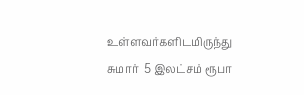உள்ளவர்களிடமிருந்து  சுமார்  5 இலட்சம் ரூபா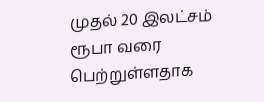முதல் 20 இலட்சம் ரூபா வரை பெற்றுள்ளதாக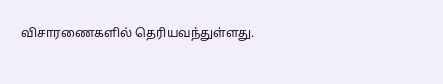விசாரணைகளில் தெரியவந்துள்ளது.